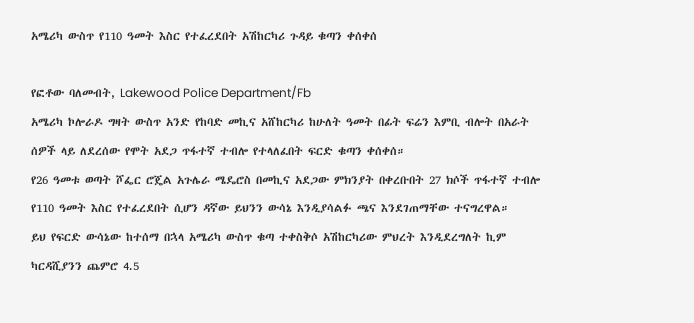አሜሪካ ውስጥ የ110 ዓመት እስር የተፈረደበት አሽከርካሪ ጉዳይ ቁጣን ቀሰቀሰ

የፎቶው ባለመብት, Lakewood Police Department/Fb
አሜሪካ ኮሎራዶ ግዛት ውስጥ አንድ የከባድ መኪና አሸከርካሪ ከሁለት ዓመት በፊት ፍሬን እምቢ ብሎት በአራት ሰዎች ላይ ለደረሰው የሞት አደጋ ጥፋተኛ ተብሎ የተላለፈበት ፍርድ ቁጣን ቀሰቀሰ።
የ26 ዓመቱ ወጣት ሾፌር ሮጄል አጉሌራ ሜዴሮስ በመኪና አደጋው ምክንያት በቀረቡበት 27 ክሶች ጥፋተኛ ተብሎ የ110 ዓመት እስር የተፈረደበት ሲሆን ዳኛው ይህንን ውሳኔ እንዲያሳልፉ ጫና እንደገጠማቸው ተናግረዋል።
ይህ የፍርድ ውሳኔው ከተሰማ በኋላ አሜሪካ ውስጥ ቁጣ ተቀስቅሶ አሽከርካሪው ምህረት እንዲደረግለት ኪም ካርዳሺያንን ጨምሮ 4.5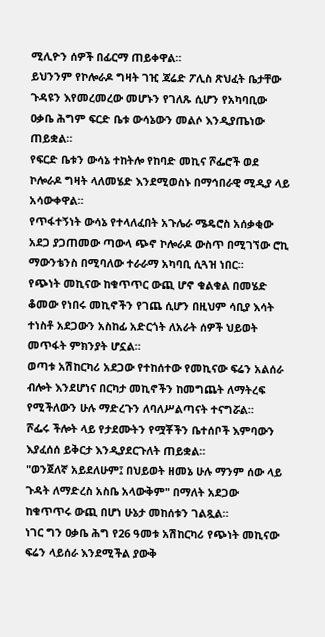ሚሊዮን ሰዎች በፊርማ ጠይቀዋል።
ይህንንም የኮሎራዶ ግዛት ገዢ ጃሬድ ፖሊስ ጽህፈት ቤታቸው ጉዳዩን እየመረመረው መሆኑን የገለጹ ሲሆን የአካባቢው ዐቃቤ ሕግም ፍርድ ቤቱ ውሳኔውን መልሶ እንዲያጤነው ጠይቋል።
የፍርድ ቤቱን ውሳኔ ተከትሎ የከባድ መኪና ሾፌሮች ወደ ኮሎራዶ ግዛት ላለመሄድ እንደሚወስኑ በማኅበራዊ ሚዲያ ላይ አሳውቀዋል።
የጥፋተኝነት ውሳኔ የተላለፈበት አጉሌራ ሜዴሮስ አሰቃቂው አደጋ ያጋጠመው ጣውላ ጭኖ ኮሎራዶ ውስጥ በሚገኘው ሮኪ ማውንቴንስ በሚባለው ተራራማ አካባቢ ሲጓዝ ነበር።
የጭነት መኪናው ከቁጥጥር ውጪ ሆኖ ቁልቁል በመሄድ ቆመው የነበሩ መኪኖችን የገጨ ሲሆን በዚህም ሳቢያ እሳት ተነስቶ አደጋውን አስከፊ አድርጎት ለአራት ሰዎች ህይወት መጥፋት ምክንያት ሆኗል።
ወጣቱ አሽከርካሪ አደጋው የተከሰተው የመኪናው ፍሬን አልሰራ ብሎት እንደሆነና በርካታ መኪኖችን ከመግጨት ለማትረፍ የሚችለውን ሁሉ ማድረጉን ለባለሥልጣናት ተናግሯል።
ሾፌሩ ችሎት ላይ የታደሙትን የሟቾችን ቤተሰቦች እምባውን እያፈሰሰ ይቅርታ እንዲያደርጉለት ጠይቋል።
"ወንጀለኛ አይደለሁም፤ በህይወት ዘመኔ ሁሉ ማንም ሰው ላይ ጉዳት ለማድረስ አስቤ አላውቅም" በማለት አደጋው ከቁጥጥሩ ውጪ በሆነ ሁኔታ መከሰቱን ገልጿል።
ነገር ግን ዐቃቤ ሕግ የ26 ዓመቱ አሽከርካሪ የጭነት መኪናው ፍሬን ላይሰራ እንደሚችል ያውቅ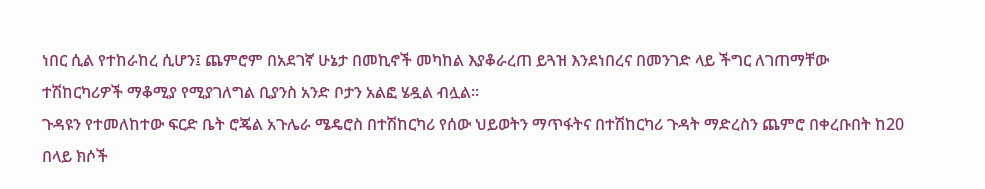ነበር ሲል የተከራከረ ሲሆን፤ ጨምሮም በአደገኛ ሁኔታ በመኪኖች መካከል እያቆራረጠ ይጓዝ እንደነበረና በመንገድ ላይ ችግር ለገጠማቸው ተሽከርካሪዎች ማቆሚያ የሚያገለግል ቢያንስ አንድ ቦታን አልፎ ሄዷል ብሏል።
ጉዳዩን የተመለከተው ፍርድ ቤት ሮጄል አጉሌራ ሜዴሮስ በተሽከርካሪ የሰው ህይወትን ማጥፋትና በተሽከርካሪ ጉዳት ማድረስን ጨምሮ በቀረቡበት ከ20 በላይ ክሶች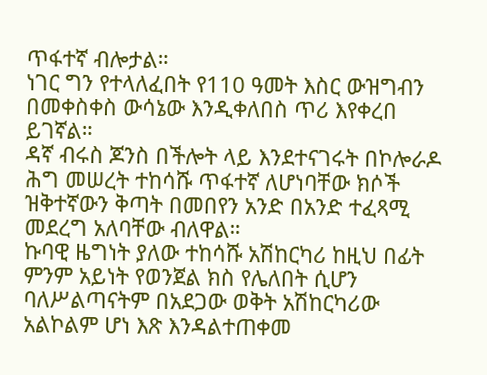ጥፋተኛ ብሎታል።
ነገር ግን የተላለፈበት የ110 ዓመት እስር ውዝግብን በመቀስቀስ ውሳኔው እንዲቀለበስ ጥሪ እየቀረበ ይገኛል።
ዳኛ ብሩስ ጆንስ በችሎት ላይ እንደተናገሩት በኮሎራዶ ሕግ መሠረት ተከሳሹ ጥፋተኛ ለሆነባቸው ክሶች ዝቅተኛውን ቅጣት በመበየን አንድ በአንድ ተፈጻሚ መደረግ አለባቸው ብለዋል።
ኩባዊ ዜግነት ያለው ተከሳሹ አሽከርካሪ ከዚህ በፊት ምንም አይነት የወንጀል ክስ የሌለበት ሲሆን ባለሥልጣናትም በአደጋው ወቅት አሽከርካሪው አልኮልም ሆነ እጽ እንዳልተጠቀመ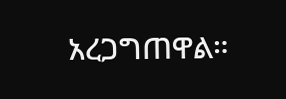አረጋግጠዋል።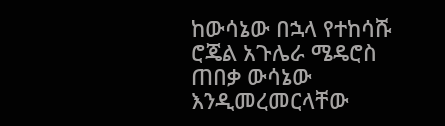ከውሳኔው በኋላ የተከሳሹ ሮጄል አጉሌራ ሜዴሮስ ጠበቃ ውሳኔው እንዲመረመርላቸው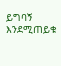ይግባኝ እንደሚጠይቁ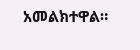አመልክተዋል።